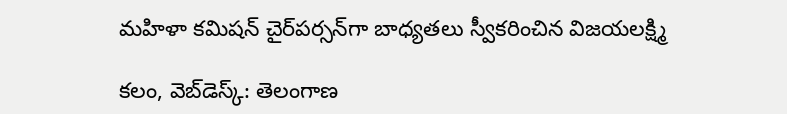మ‌హిళా క‌మిష‌న్ చైర్‌ప‌ర్స‌న్‌గా బాధ్య‌త‌లు స్వీక‌రించిన విజ‌యల‌క్ష్మి

క‌లం, వెబ్‌డెస్క్‌: తెలంగాణ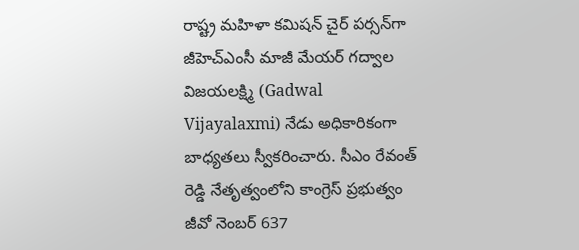రాష్ట్ర మ‌హిళా క‌మిష‌న్ చైర్ ప‌ర్స‌న్‌గా జీహెచ్ఎంసీ మాజీ మేయ‌ర్ గ‌ద్వాల విజ‌య‌ల‌క్ష్మి (Gadwal Vijayalaxmi) నేడు అధికారికంగా బాధ్య‌త‌లు స్వీక‌రించారు. సీఎం రేవంత్ రెడ్డి నేతృత్వంలోని కాంగ్రెస్ ప్ర‌భుత్వం జీవో నెంబ‌ర్ 637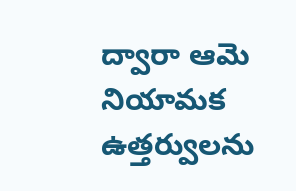ద్వారా ఆమె నియామ‌క ఉత్త‌ర్వుల‌ను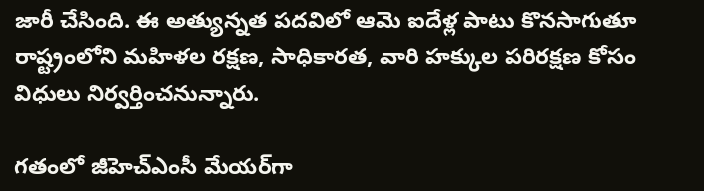జారీ చేసింది. ఈ అత్యున్న‌త ప‌ద‌విలో ఆమె ఐదేళ్ల పాటు కొన‌సాగుతూ రాష్ట్రంలోని మ‌హిళ‌ల ర‌క్ష‌ణ‌, సాధికార‌త‌, వారి హ‌క్కుల ప‌రిర‌క్ష‌ణ కోసం విధులు నిర్వ‌ర్తించ‌నున్నారు.

గ‌తంలో జీహెచ్ఎంసీ మేయ‌ర్‌గా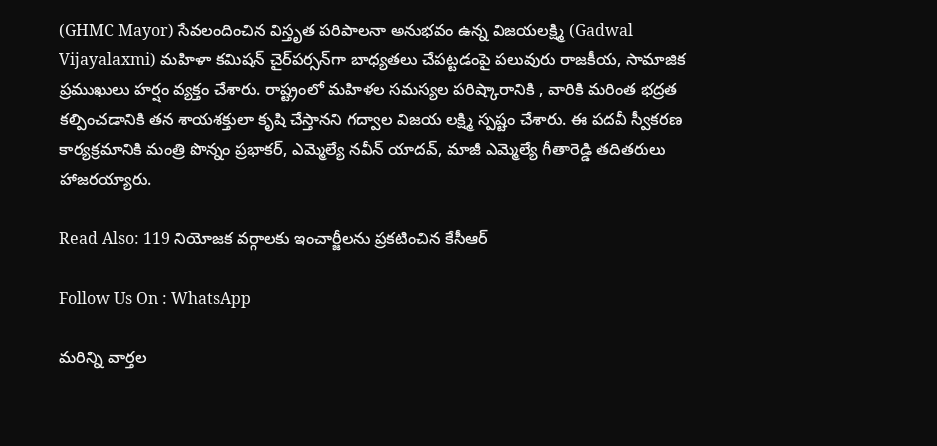(GHMC Mayor) సేవ‌లందించిన విస్తృత ప‌రిపాల‌నా అనుభ‌వం ఉన్న విజ‌యల‌క్ష్మి (Gadwal Vijayalaxmi) మ‌హిళా క‌మిష‌న్ చైర్‌ప‌ర్స‌న్‌గా బాధ్య‌త‌లు చేప‌ట్ట‌డంపై ప‌లువురు రాజ‌కీయ‌, సామాజిక ప్ర‌ముఖులు హ‌ర్షం వ్య‌క్తం చేశారు. రాష్ట్రంలో మ‌హిళ‌ల స‌మ‌స్య‌ల ప‌రిష్కారానికి , వారికి మ‌రింత భ‌ద్ర‌త క‌ల్పించ‌డానికి త‌న శాయ‌శ‌క్తులా కృషి చేస్తాన‌ని గ‌ద్వాల విజ‌య ల‌క్ష్మి స్ప‌ష్టం చేశారు. ఈ ప‌ద‌వీ స్వీక‌ర‌ణ కార్య‌క్ర‌మానికి మంత్రి పొన్నం ప్రభాకర్, ఎమ్మెల్యే నవీన్ యాదవ్, మాజీ ఎమ్మెల్యే గీతారెడ్డి త‌దిత‌రులు హాజ‌ర‌య్యారు.

Read Also: 119 నియోజక వర్గాలకు ఇంచార్జీలను ప్రకటించిన కేసీఆర్

Follow Us On : WhatsApp

మ‌రిన్ని వార్త‌ల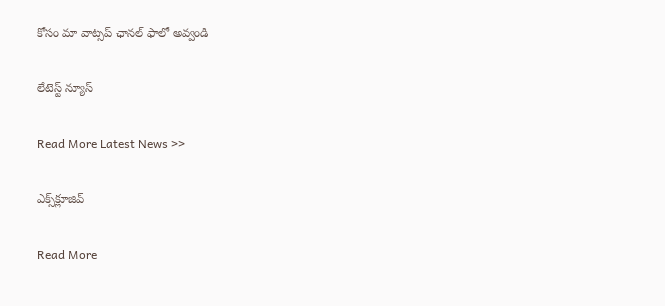కోసం మా వాట్స‌ప్ ఛాన‌ల్ ఫాలో అవ్వండి

లేటెస్ట్ న్యూస్‌

Read More Latest News >>

ఎక్స్‌క్లూజివ్‌

Read More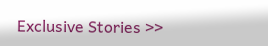Exclusive Stories >>